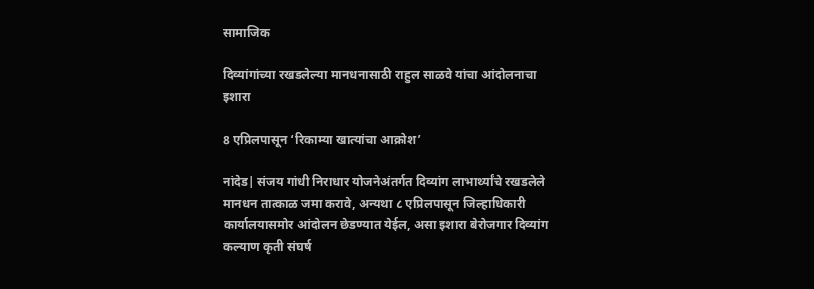सामाजिक

दिव्यांगांच्या रखडलेल्या मानधनासाठी राहुल साळवे यांचा आंदोलनाचा इशारा

8 एप्रिलपासून ‘रिकाम्या खात्यांचा आक्रोश’

नांदेड| संजय गांधी निराधार योजनेअंतर्गत दिव्यांग लाभार्थ्यांचे रखडलेले मानधन तात्काळ जमा करावे, अन्यथा ८ एप्रिलपासून जिल्हाधिकारी कार्यालयासमोर आंदोलन छेडण्यात येईल, असा इशारा बेरोजगार दिव्यांग कल्याण कृती संघर्ष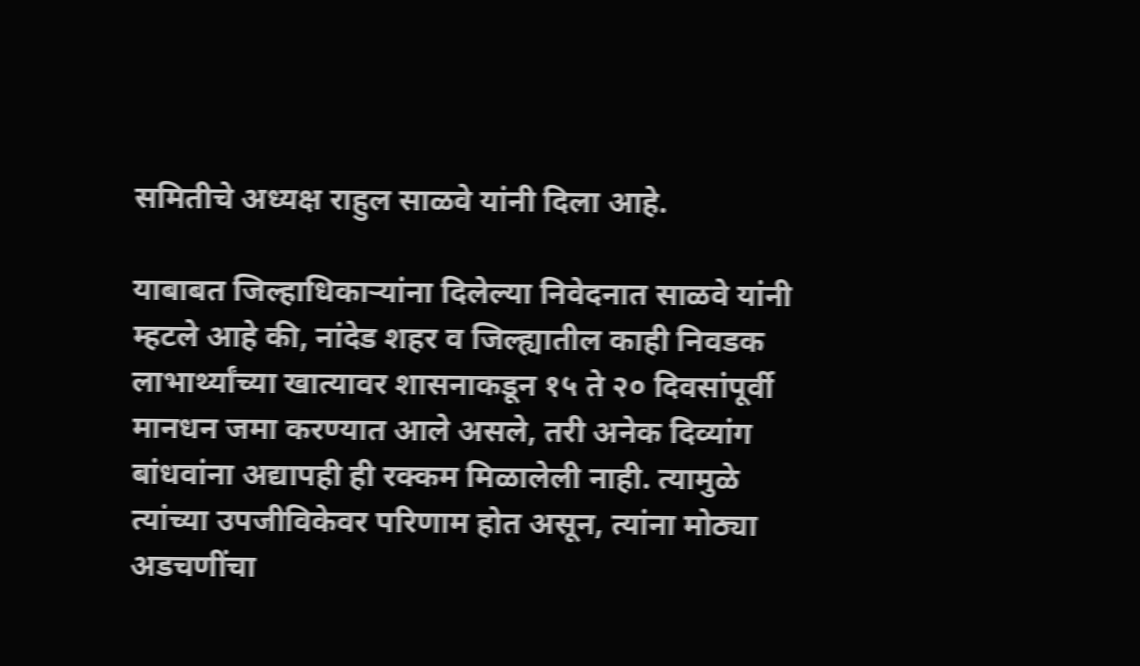समितीचे अध्यक्ष राहुल साळवे यांनी दिला आहे.

याबाबत जिल्हाधिकाऱ्यांना दिलेल्या निवेदनात साळवे यांनी म्हटले आहे की, नांदेड शहर व जिल्ह्यातील काही निवडक लाभार्थ्यांच्या खात्यावर शासनाकडून १५ ते २० दिवसांपूर्वी मानधन जमा करण्यात आले असले, तरी अनेक दिव्यांग बांधवांना अद्यापही ही रक्कम मिळालेली नाही. त्यामुळे त्यांच्या उपजीविकेवर परिणाम होत असून, त्यांना मोठ्या अडचणींचा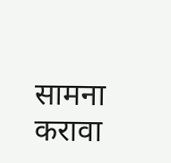सामना करावा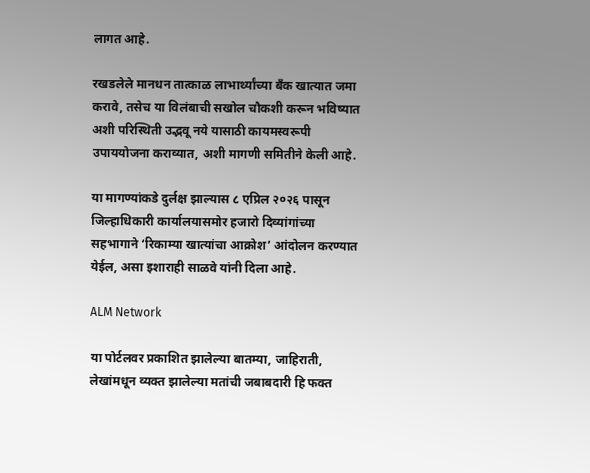लागत आहे.

रखडलेले मानधन तात्काळ लाभार्थ्यांच्या बँक खात्यात जमा करावे, तसेच या विलंबाची सखोल चौकशी करून भविष्यात अशी परिस्थिती उद्भवू नये यासाठी कायमस्वरूपी उपाययोजना कराव्यात, अशी मागणी समितीने केली आहे.

या मागण्यांकडे दुर्लक्ष झाल्यास ८ एप्रिल २०२६ पासून जिल्हाधिकारी कार्यालयासमोर हजारो दिव्यांगांच्या सहभागाने ‘रिकाम्या खात्यांचा आक्रोश’ आंदोलन करण्यात येईल, असा इशाराही साळवे यांनी दिला आहे.

ALM Network

या पोर्टलवर प्रकाशित झालेल्या बातम्या, जाहिराती, लेखांमधून व्यक्त झालेल्या मतांची जबाबदारी हि फक्त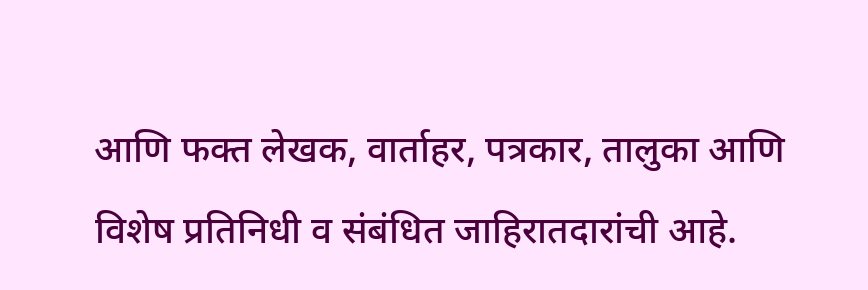आणि फक्त लेखक, वार्ताहर, पत्रकार, तालुका आणि विशेष प्रतिनिधी व संबंधित जाहिरातदारांची आहे.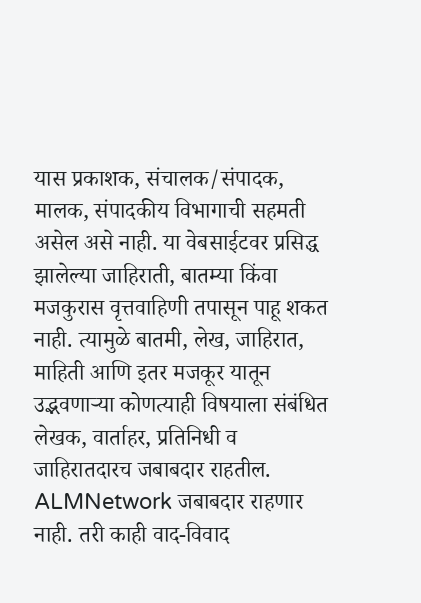यास प्रकाशक, संचालक/संपादक, मालक, संपादकीय विभागाची सहमती असेल असे नाही. या वेबसाईटवर प्रसिद्ध झालेल्या जाहिराती, बातम्या किंवा मजकुरास वृत्तवाहिणी तपासून पाहू शकत नाही. त्यामुळे बातमी, लेख, जाहिरात, माहिती आणि इतर मजकूर यातून उद्भवणाऱ्या कोणत्याही विषयाला संबंधित लेखक, वार्ताहर, प्रतिनिधी व जाहिरातदारच जबाबदार राहतील. ALMNetwork जबाबदार राहणार नाही. तरी काही वाद-विवाद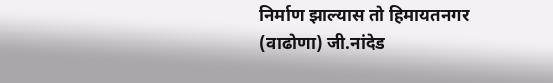निर्माण झाल्यास तो हिमायतनगर (वाढोणा) जी.नांदेड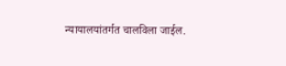न्यायालयांतर्गत चालविला जाईल.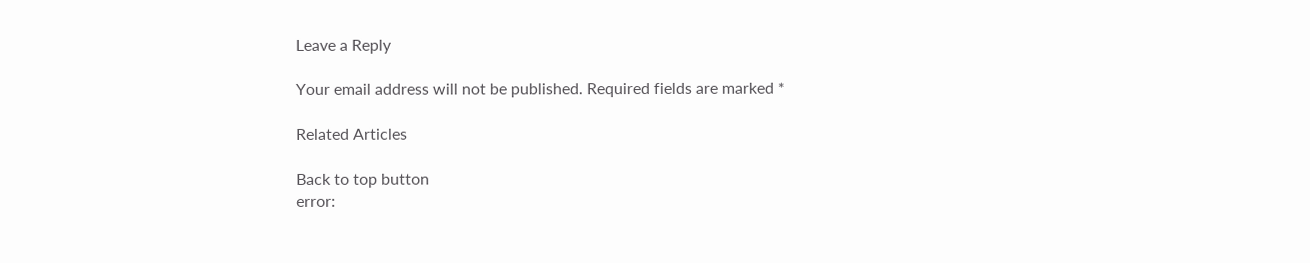Leave a Reply

Your email address will not be published. Required fields are marked *

Related Articles

Back to top button
error: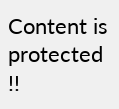Content is protected !!